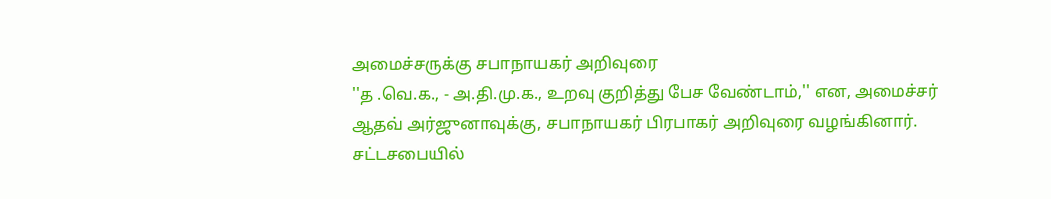அமைச்சருக்கு சபாநாயகர் அறிவுரை
''த .வெ.க., - அ.தி.மு.க., உறவு குறித்து பேச வேண்டாம்,'' என, அமைச்சர் ஆதவ் அர்ஜுனாவுக்கு, சபாநாயகர் பிரபாகர் அறிவுரை வழங்கினார்.
சட்டசபையில்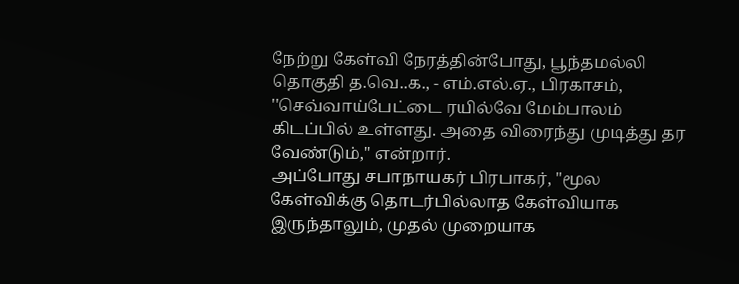நேற்று கேள்வி நேரத்தின்போது, பூந்தமல்லி தொகுதி த.வெ..க., - எம்.எல்.ஏ., பிரகாசம், ''செவ்வாய்பேட்டை ரயில்வே மேம்பாலம் கிடப்பில் உள்ளது. அதை விரைந்து முடித்து தர வேண்டும்,'' என்றார்.
அப்போது சபாநாயகர் பிரபாகர், ''மூல கேள்விக்கு தொடர்பில்லாத கேள்வியாக இருந்தாலும், முதல் முறையாக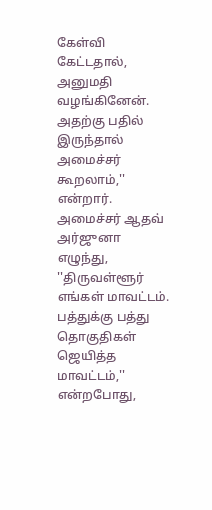கேள்வி கேட்டதால், அனுமதி வழங்கினேன். அதற்கு பதில் இருந்தால் அமைச்சர் கூறலாம்,'' என்றார்.
அமைச்சர் ஆதவ் அர்ஜுனா எழுந்து, ''திருவள்ளூர் எங்கள் மாவட்டம். பத்துக்கு பத்து தொகுதிகள் ஜெயித்த மாவட்டம்,'' என்றபோது,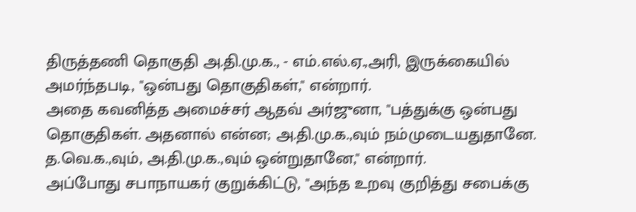திருத்தணி தொகுதி அ.தி.மு.க., - எம்.எல்.ஏ.,அரி, இருக்கையில் அமர்ந்தபடி, ''ஒன்பது தொகுதிகள்,'' என்றார்.
அதை கவனித்த அமைச்சர் ஆதவ் அர்ஜுனா, ''பத்துக்கு ஒன்பது தொகுதிகள். அதனால் என்ன; அ.தி.மு.க.,வும் நம்முடையதுதானே. த.வெ.க.,வும், அ.தி.மு.க.,வும் ஒன்றுதானே,'' என்றார்.
அப்போது சபாநாயகர் குறுக்கிட்டு, ''அந்த உறவு குறித்து சபைக்கு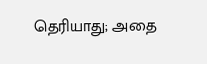தெரியாது; அதை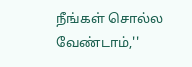நீங்கள் சொல்ல வேண்டாம்,''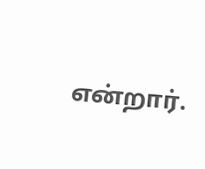என்றார்.